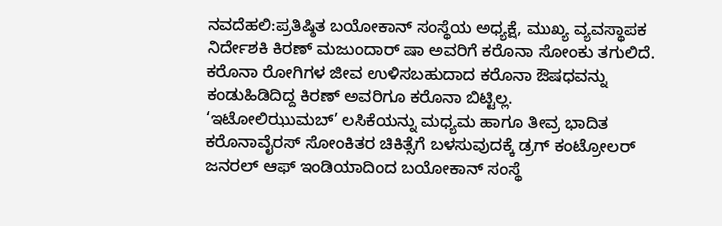ನವದೆಹಲಿ:ಪ್ರತಿಷ್ಠಿತ ಬಯೋಕಾನ್‌ ಸಂಸ್ಥೆಯ ಅಧ್ಯಕ್ಷೆ, ಮುಖ್ಯ ವ್ಯವಸ್ಥಾಪಕ ನಿರ್ದೇಶಕಿ ಕಿರಣ್ ಮಜುಂದಾರ್‌ ಷಾ ಅವರಿಗೆ ಕರೊನಾ ಸೋಂಕು ತಗುಲಿದೆ.
ಕರೊನಾ ರೋಗಿಗಳ ಜೀವ ಉಳಿಸಬಹುದಾದ ಕರೊನಾ ಔಷಧವನ್ನು ಕಂಡುಹಿಡಿದಿದ್ದ ಕಿರಣ್‌ ಅವರಿಗೂ ಕರೊನಾ ಬಿಟ್ಟಿಲ್ಲ.
‘ಇಟೋಲಿಝುಮಬ್’ ಲಸಿಕೆಯನ್ನು ಮಧ್ಯಮ ಹಾಗೂ ತೀವ್ರ ಭಾದಿತ ಕರೊನಾವೈರಸ್ ಸೋಂಕಿತರ ಚಿಕಿತ್ಸೆಗೆ ಬಳಸುವುದಕ್ಕೆ ಡ್ರಗ್ ಕಂಟ್ರೋಲರ್ ಜನರಲ್ ಆಫ್ ಇಂಡಿಯಾದಿಂದ ಬಯೋಕಾನ್ ಸಂಸ್ಥೆ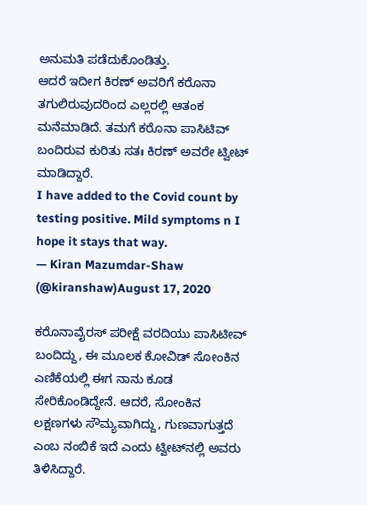ಅನುಮತಿ ಪಡೆದುಕೊಂಡಿತ್ತು.
ಆದರೆ ಇದೀಗ ಕಿರಣ್‌ ಅವರಿಗೆ ಕರೊನಾ ತಗುಲಿರುವುದರಿಂದ ಎಲ್ಲರಲ್ಲಿ ಆತಂಕ ಮನೆಮಾಡಿದೆ. ತಮಗೆ ಕರೊನಾ ಪಾಸಿಟಿವ್‌ ಬಂದಿರುವ ಕುರಿತು ಸತಃ ಕಿರಣ್‌ ಅವರೇ ಟ್ವೀಟ್‌ ಮಾಡಿದ್ದಾರೆ.
I have added to the Covid count by testing positive. Mild symptoms n I hope it stays that way.
— Kiran Mazumdar-Shaw (@kiranshaw)August 17, 2020

ಕರೊನಾವೈರಸ್‌ ಪರೀಕ್ಷೆ ವರದಿಯು ಪಾಸಿಟೀವ್‌ ಬಂದಿದ್ದು, ಈ ಮೂಲಕ ಕೋವಿಡ್‌ ಸೋಂಕಿನ ಎಣಿಕೆಯಲ್ಲಿ ಈಗ ನಾನು ಕೂಡ ಸೇರಿಕೊಂಡಿದ್ದೇನೆ. ಆದರೆ, ಸೋಂಕಿನ ಲಕ್ಷಣಗಳು ಸೌಮ್ಯವಾಗಿದ್ದು, ಗುಣವಾಗುತ್ತದೆ ಎಂಬ ನಂಬಿಕೆ ಇದೆ ಎಂದು ಟ್ವೀಟ್‌ನಲ್ಲಿ ಅವರು ತಿಳಿಸಿದ್ದಾರೆ.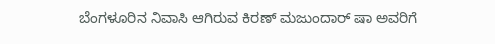ಬೆಂಗಳೂರಿನ ನಿವಾಸಿ ಆಗಿರುವ ಕಿರಣ್ ಮಜುಂದಾರ್ ಷಾ ಅವರಿಗೆ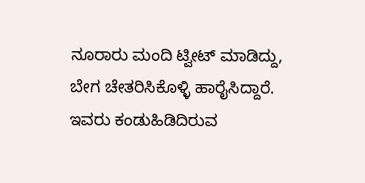ನೂರಾರು ಮಂದಿ ಟ್ವೀಟ್ ಮಾಡಿದ್ದು, ಬೇಗ ಚೇತರಿಸಿಕೊಳ್ಳಿ ಹಾರೈಸಿದ್ದಾರೆ.
ಇವರು ಕಂಡುಹಿಡಿದಿರುವ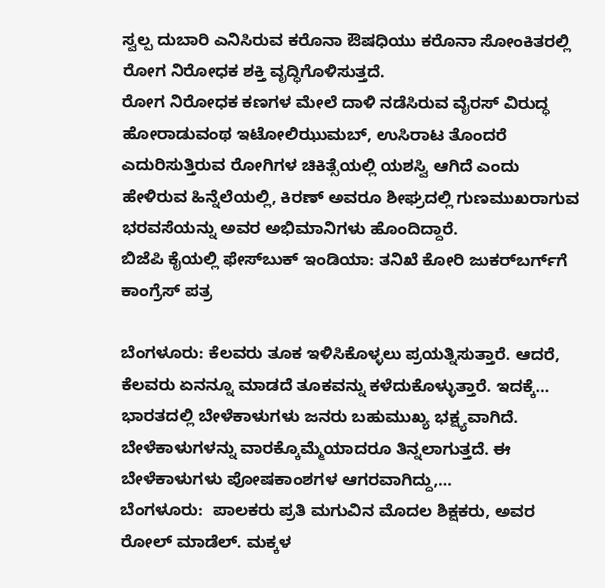ಸ್ವಲ್ಪ ದುಬಾರಿ ಎನಿಸಿರುವ ಕರೊನಾ ಔಷಧಿಯು ಕರೊನಾ ಸೋಂಕಿತರಲ್ಲಿ ರೋಗ ನಿರೋಧಕ ಶಕ್ತಿ ವೃದ್ಧಿಗೊಳಿಸುತ್ತದೆ.
ರೋಗ ನಿರೋಧಕ ಕಣಗಳ ಮೇಲೆ ದಾಳಿ ನಡೆಸಿರುವ ವೈರಸ್ ವಿರುದ್ಧ ಹೋರಾಡುವಂಥ ಇಟೋಲಿಝುಮಬ್, ಉಸಿರಾಟ ತೊಂದರೆ ಎದುರಿಸುತ್ತಿರುವ ರೋಗಿಗಳ ಚಿಕಿತ್ಸೆಯಲ್ಲಿ ಯಶಸ್ವಿ ಆಗಿದೆ ಎಂದು ಹೇಳಿರುವ ಹಿನ್ನೆಲೆಯಲ್ಲಿ, ಕಿರಣ್‌ ಅವರೂ ಶೀಘ್ರದಲ್ಲಿ ಗುಣಮುಖರಾಗುವ ಭರವಸೆಯನ್ನು ಅವರ ಅಭಿಮಾನಿಗಳು ಹೊಂದಿದ್ದಾರೆ.
ಬಿಜೆಪಿ ಕೈಯಲ್ಲಿ ಫೇಸ್‌ಬುಕ್‌ ಇಂಡಿಯಾ: ತನಿಖೆ ಕೋರಿ ಜುಕರ್‌ಬರ್ಗ್‌ಗೆ ಕಾಂಗ್ರೆಸ್‌ ಪತ್ರ

ಬೆಂಗಳೂರು: ಕೆಲವರು ತೂಕ ಇಳಿಸಿಕೊಳ್ಳಲು ಪ್ರಯತ್ನಿಸುತ್ತಾರೆ. ಆದರೆ, ಕೆಲವರು ಏನನ್ನೂ ಮಾಡದೆ ತೂಕವನ್ನು ಕಳೆದುಕೊಳ್ಳುತ್ತಾರೆ. ಇದಕ್ಕೆ…
ಭಾರತದಲ್ಲಿ ಬೇಳೆಕಾಳುಗಳು ಜನರು ಬಹುಮುಖ್ಯ ಭಕ್ಷ್ಯವಾಗಿದೆ. ಬೇಳೆಕಾಳುಗಳನ್ನು ವಾರಕ್ಕೊಮ್ಮೆಯಾದರೂ ತಿನ್ನಲಾಗುತ್ತದೆ. ಈ ಬೇಳೆಕಾಳುಗಳು ಪೋಷಕಾಂಶಗಳ ಆಗರವಾಗಿದ್ದು,…
ಬೆಂಗಳೂರು:  ಪಾಲಕರು ಪ್ರತಿ ಮಗುವಿನ ಮೊದಲ ಶಿಕ್ಷಕರು, ಅವರ ರೋಲ್ ಮಾಡೆಲ್. ಮಕ್ಕಳ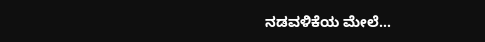ನಡವಳಿಕೆಯ ಮೇಲೆ…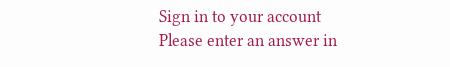Sign in to your account
Please enter an answer in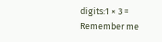digits:1 × 3 =
Remember me